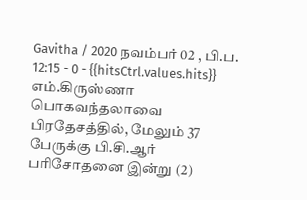Gavitha / 2020 நவம்பர் 02 , பி.ப. 12:15 - 0 - {{hitsCtrl.values.hits}}
எம்.கிருஸ்ணா
பொகவந்தலாவை பிரதேசத்தில், மேலும் 37 பேருக்கு பி.சி.ஆர் பரிசோதனை இன்று (2)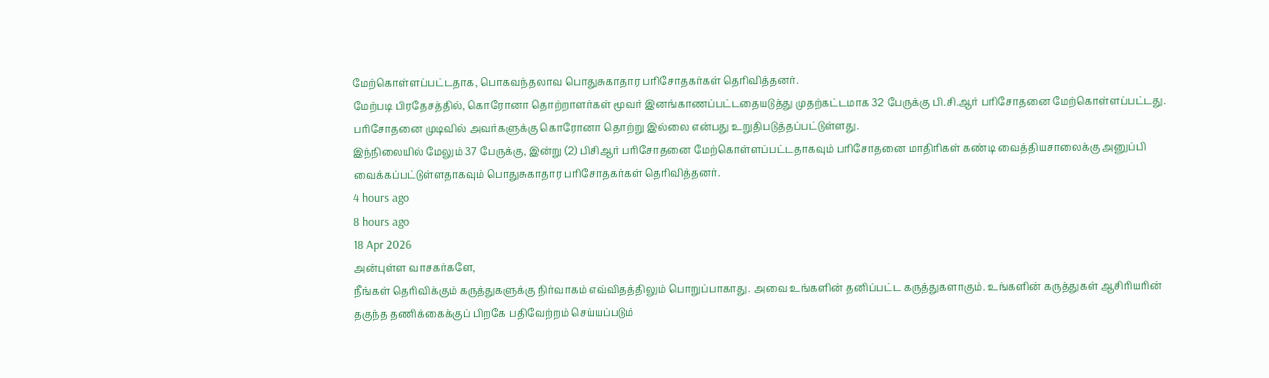மேற்கொள்ளப்பட்டதாக, பொகவந்தலாவ பொதுசுகாதார பரிசோதகர்கள் தெரிவித்தனர்.
மேற்படி பிரதேசத்தில், கொரோனா தொற்றாளர்கள் மூவர் இனங்காணப்பட்டதையடுத்து முதற்கட்டமாக 32 பேருக்கு பி.சி.ஆர் பரிசோதனை மேற்கொள்ளப்பட்டது. பரிசோதனை முடிவில் அவர்களுக்கு கொரோனா தொற்று இல்லை என்பது உறுதிபடுத்தப்பட்டுள்ளது.
இந்நிலையில் மேலும் 37 பேருக்கு, இன்று (2) பிசிஆர் பரிசோதனை மேற்கொள்ளப்பட்டதாகவும் பரிசோதனை மாதிரிகள் கண்டி வைத்தியசாலைக்கு அனுப்பி வைக்கப்பட்டுள்ளதாகவும் பொதுசுகாதார பரிசோதகர்கள் தெரிவித்தனர்.
4 hours ago
8 hours ago
18 Apr 2026
அன்புள்ள வாசகர்களே,
நீங்கள் தெரிவிக்கும் கருத்துகளுக்கு நிர்வாகம் எவ்விதத்திலும் பொறுப்பாகாது. அவை உங்களின் தனிப்பட்ட கருத்துகளாகும். உங்களின் கருத்துகள் ஆசிரியரின் தகுந்த தணிக்கைக்குப் பிறகே பதிவேற்றம் செய்யப்படும்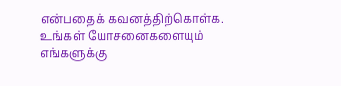என்பதைக் கவனத்திற்கொள்க. உங்கள் யோசனைகளையும் எங்களுக்கு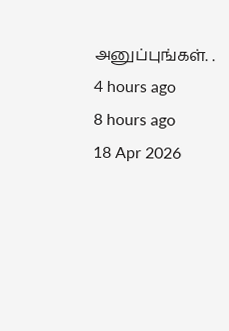அனுப்புங்கள். .
4 hours ago
8 hours ago
18 Apr 2026